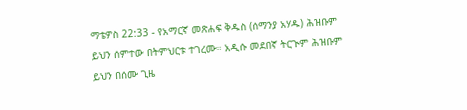ማቴዎስ 22:33 - የአማርኛ መጽሐፍ ቅዱስ (ሰማንያ አሃዱ) ሕዝቡም ይህን ሰምተው በትምህርቱ ተገረሙ። አዲሱ መደበኛ ትርጒም ሕዝቡም ይህን በሰሙ ጊዜ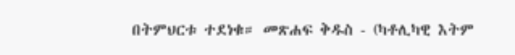በትምህርቱ ተደነቁ። መጽሐፍ ቅዱስ - (ካቶሊካዊ እትም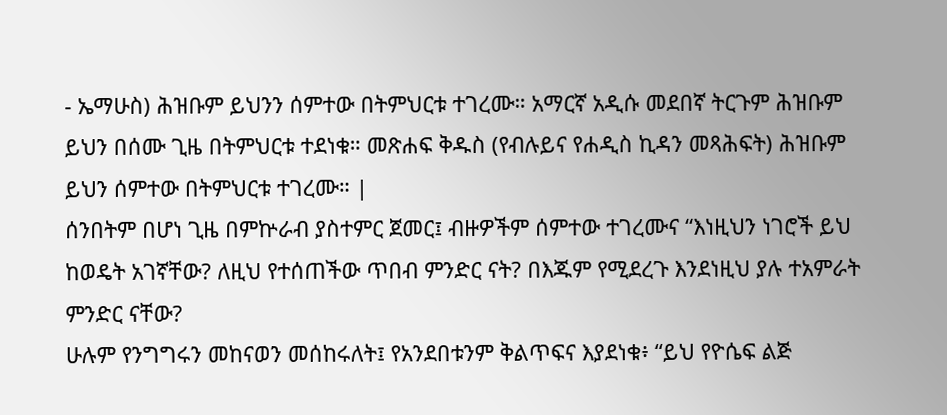- ኤማሁስ) ሕዝቡም ይህንን ሰምተው በትምህርቱ ተገረሙ። አማርኛ አዲሱ መደበኛ ትርጉም ሕዝቡም ይህን በሰሙ ጊዜ በትምህርቱ ተደነቁ። መጽሐፍ ቅዱስ (የብሉይና የሐዲስ ኪዳን መጻሕፍት) ሕዝቡም ይህን ሰምተው በትምህርቱ ተገረሙ። |
ሰንበትም በሆነ ጊዜ በምኵራብ ያስተምር ጀመር፤ ብዙዎችም ሰምተው ተገረሙና “እነዚህን ነገሮች ይህ ከወዴት አገኛቸው? ለዚህ የተሰጠችው ጥበብ ምንድር ናት? በእጁም የሚደረጉ እንደነዚህ ያሉ ተአምራት ምንድር ናቸው?
ሁሉም የንግግሩን መከናወን መሰከሩለት፤ የአንደበቱንም ቅልጥፍና እያደነቁ፥ “ይህ የዮሴፍ ልጅ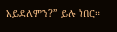አይደለምን?” ይሉ ነበር።